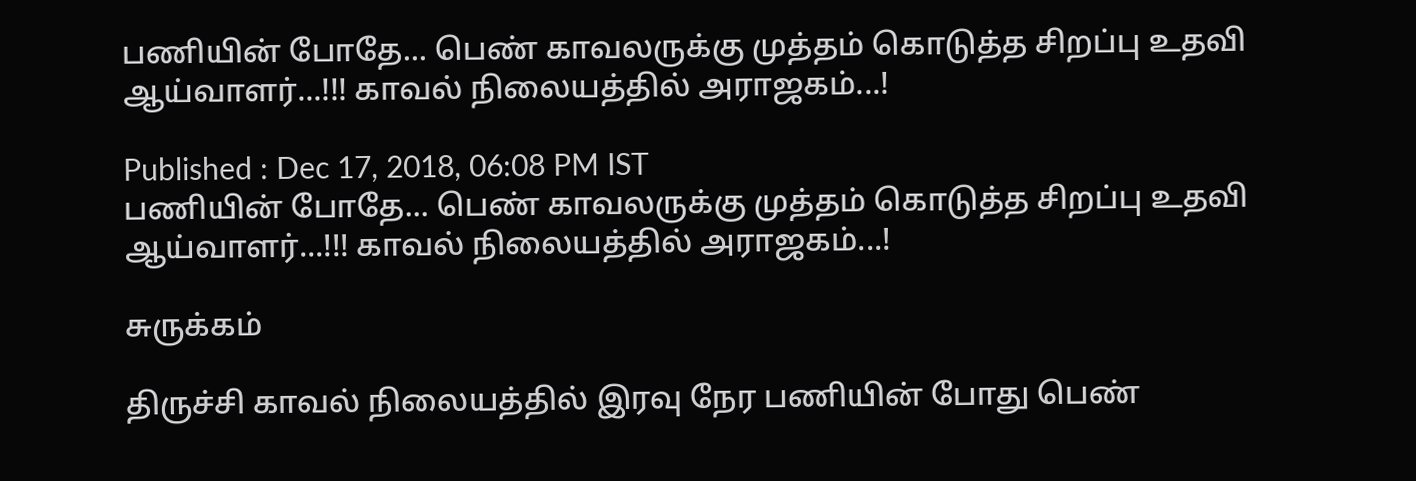பணியின் போதே... பெண் காவலருக்கு முத்தம் கொடுத்த சிறப்பு உதவி ஆய்வாளர்...!!! காவல் நிலையத்தில் அராஜகம்...!

Published : Dec 17, 2018, 06:08 PM IST
பணியின் போதே... பெண் காவலருக்கு முத்தம் கொடுத்த சிறப்பு உதவி ஆய்வாளர்...!!! காவல் நிலையத்தில் அராஜகம்...!

சுருக்கம்

திருச்சி காவல் நிலையத்தில் இரவு நேர பணியின் போது பெண்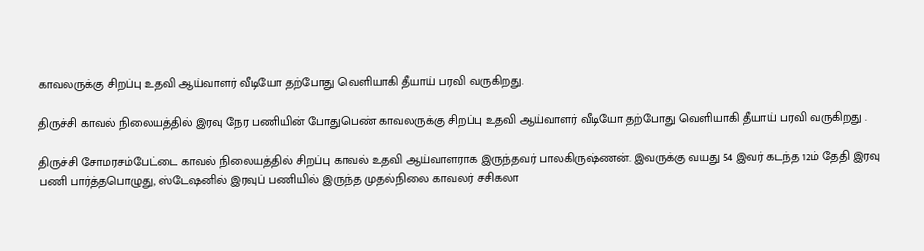காவலருக்கு சிறப்பு உதவி ஆய்வாளர் வீடியோ தற்போது வெளியாகி தீயாய் பரவி வருகிறது.

திருச்சி காவல் நிலையத்தில் இரவு நேர பணியின் போதுபெண் காவலருக்கு சிறப்பு உதவி ஆய்வாளர் வீடியோ தற்போது வெளியாகி தீயாய் பரவி வருகிறது .

திருச்சி சோமரசம்பேட்டை காவல் நிலையத்தில் சிறப்பு காவல் உதவி ஆய்வாளராக இருந்தவர் பாலகிருஷ்ணன். இவருக்கு வயது 54 இவர் கடந்த 12ம் தேதி இரவு பணி பார்த்தபொழுது, ஸ்டேஷனில் இரவுப் பணியில் இருந்த முதல்நிலை காவலர் சசிகலா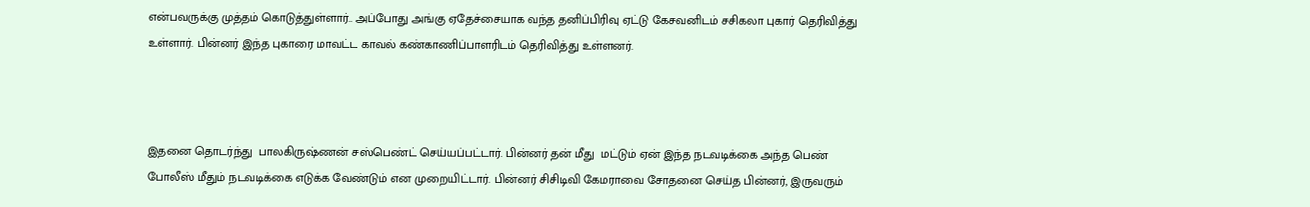என்பவருக்கு முத்தம் கொடுத்துள்ளார்.. அப்போது அங்கு ஏதேச்சையாக வந்த தனிப்பிரிவு ஏட்டு கேசவனிடம் சசிகலா புகார் தெரிவித்து உள்ளார். பின்னர் இந்த புகாரை மாவட்ட காவல் கண்காணிப்பாளரிடம் தெரிவித்து உள்ளனர்.



இதனை தொடர்ந்து  பாலகிருஷ்ணன் சஸ்பெண்ட் செய்யப்பட்டார். பின்னர் தன் மீது  மட்டும் ஏன் இந்த நடவடிக்கை அந்த பெண் போலீஸ் மீதும் நடவடிக்கை எடுக்க வேண்டும் என முறையிட்டார். பின்னர் சிசிடிவி கேமராவை சோதனை செய்த பின்னர், இருவரும்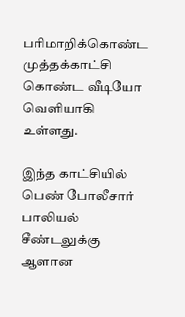பரிமாறிக்கொண்ட முத்தக்காட்சி கொண்ட வீடியோ வெளியாகி உள்ளது.

இந்த காட்சியில் பெண் போலீசார் பாலியல் சீண்டலுக்கு ஆளான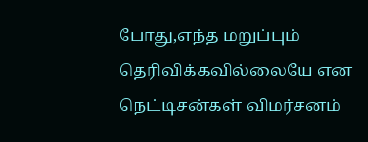போது,எந்த மறுப்பும் தெரிவிக்கவில்லையே என நெட்டிசன்கள் விமர்சனம்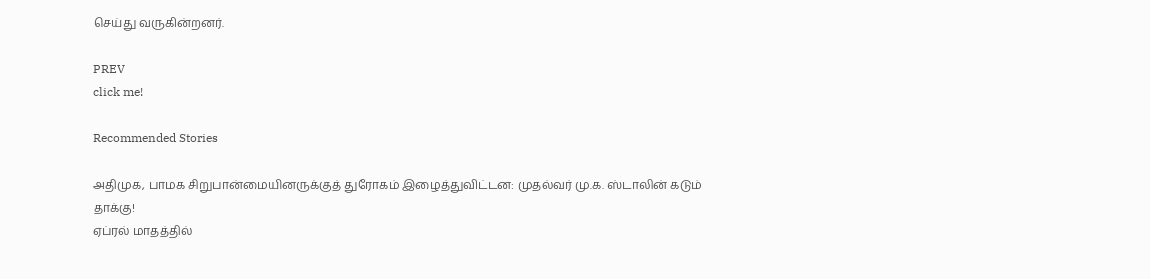செய்து வருகின்றனர்.

PREV
click me!

Recommended Stories

அதிமுக, பாமக சிறுபான்மையினருக்குத் துரோகம் இழைத்துவிட்டன: முதல்வர் மு.க. ஸ்டாலின் கடும் தாக்கு!
ஏப்ரல் மாதத்தில்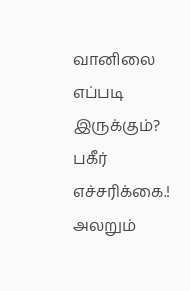வானிலை எப்படி இருக்கும்? பகீர் எச்சரிக்கை.! அலறும்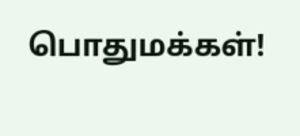பொதுமக்கள்!